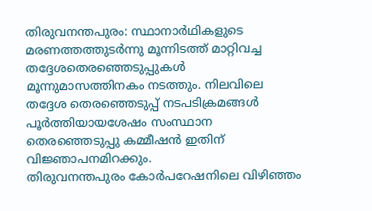തിരുവനന്തപുരം: സ്ഥാനാർഥികളുടെ മരണത്തത്തുടർന്നു മൂന്നിടത്ത് മാറ്റിവച്ച തദ്ദേശതെരഞ്ഞെടുപ്പുകൾ മൂന്നുമാസത്തിനകം നടത്തും. നിലവിലെ തദ്ദേശ തെരഞ്ഞെടുപ്പ് നടപടിക്രമങ്ങൾ പൂർത്തിയായശേഷം സംസ്ഥാന തെരഞ്ഞെടുപ്പു കമ്മീഷൻ ഇതിന് വിജ്ഞാപനമിറക്കും.
തിരുവനന്തപുരം കോർപറേഷനിലെ വിഴിഞ്ഞം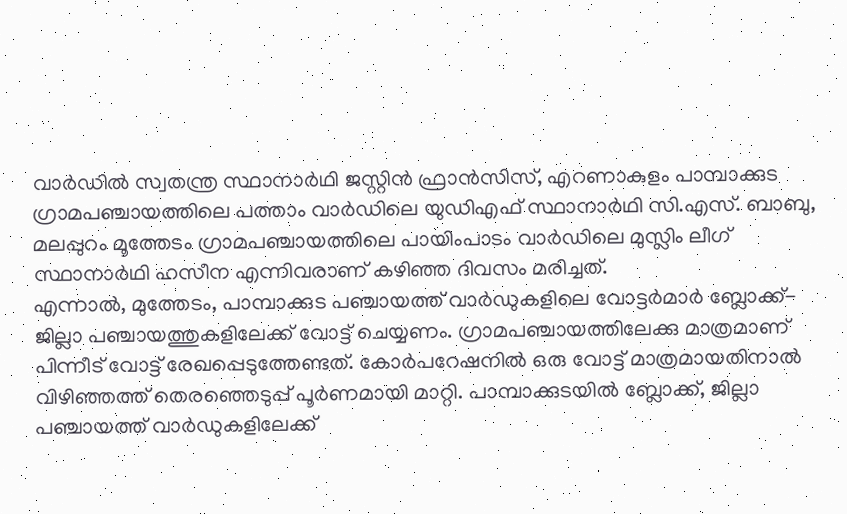വാർഡിൽ സ്വതന്ത്ര സ്ഥാനാർഥി ജസ്റ്റിൻ ഫ്രാൻസിസ്, എറണാകുളം പാമ്പാക്കുട ഗ്രാമപഞ്ചായത്തിലെ പത്താം വാർഡിലെ യുഡിഎഫ് സ്ഥാനാർഥി സി.എസ്. ബാബു, മലപ്പുറം മൂത്തേടം ഗ്രാമപഞ്ചായത്തിലെ പായിംപാടം വാർഡിലെ മുസ്ലിം ലീഗ് സ്ഥാനാർഥി ഹസീന എന്നിവരാണ് കഴിഞ്ഞ ദിവസം മരിച്ചത്.
എന്നാൽ, മുത്തേടം, പാമ്പാക്കുട പഞ്ചായത്ത് വാർഡുകളിലെ വോട്ടർമാർ ബ്ലോക്ക്-ജില്ലാ പഞ്ചായത്തുകളിലേക്ക് വോട്ട് ചെയ്യണം. ഗ്രാമപഞ്ചായത്തിലേക്കു മാത്രമാണ് പിന്നീട് വോട്ട് രേഖപ്പെടുത്തേണ്ടത്. കോർപറേഷനിൽ ഒരു വോട്ട് മാത്രമായതിനാൽ വിഴിഞ്ഞത്ത് തെരഞ്ഞെടുപ്പ് പൂർണമായി മാറ്റി. പാമ്പാക്കുടയിൽ ബ്ലോക്ക്, ജില്ലാ പഞ്ചായത്ത് വാർഡുകളിലേക്ക്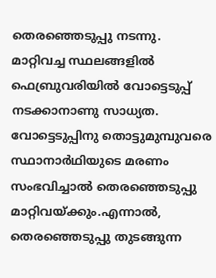തെരഞ്ഞെടുപ്പു നടന്നു. മാറ്റിവച്ച സ്ഥലങ്ങളിൽ ഫെബ്രുവരിയിൽ വോട്ടെടുപ്പ് നടക്കാനാണു സാധ്യത.
വോട്ടെടുപ്പിനു തൊട്ടുമുമ്പുവരെ സ്ഥാനാർഥിയുടെ മരണം സംഭവിച്ചാൽ തെരഞ്ഞെടുപ്പു മാറ്റിവയ്ക്കും.എന്നാൽ, തെരഞ്ഞെടുപ്പു തുടങ്ങുന്ന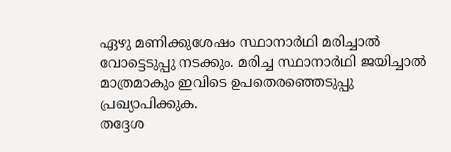ഏഴു മണിക്കുശേഷം സ്ഥാനാർഥി മരിച്ചാൽ വോട്ടെടുപ്പു നടക്കും. മരിച്ച സ്ഥാനാർഥി ജയിച്ചാൽ മാത്രമാകും ഇവിടെ ഉപതെരഞ്ഞെടുപ്പു പ്രഖ്യാപിക്കുക.
തദ്ദേശ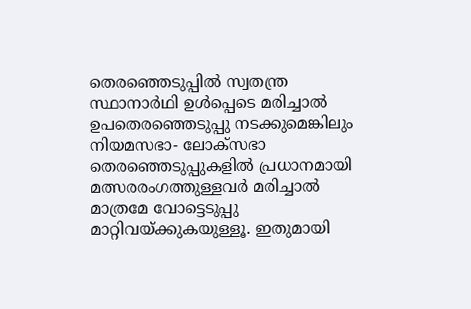തെരഞ്ഞെടുപ്പിൽ സ്വതന്ത്ര സ്ഥാനാർഥി ഉൾപ്പെടെ മരിച്ചാൽ ഉപതെരഞ്ഞെടുപ്പു നടക്കുമെങ്കിലും നിയമസഭാ- ലോക്സഭാ തെരഞ്ഞെടുപ്പുകളിൽ പ്രധാനമായി മത്സരരംഗത്തുള്ളവർ മരിച്ചാൽ മാത്രമേ വോട്ടെടുപ്പു മാറ്റിവയ്ക്കുകയുള്ളൂ. ഇതുമായി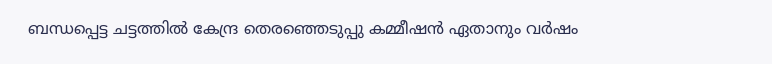ബന്ധപ്പെട്ട ചട്ടത്തിൽ കേന്ദ്ര തെരഞ്ഞെടുപ്പു കമ്മീഷൻ ഏതാനും വർഷം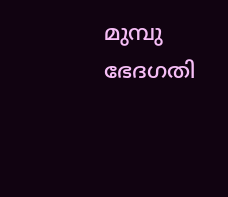മുമ്പു ഭേദഗതി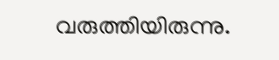വരുത്തിയിരുന്നു.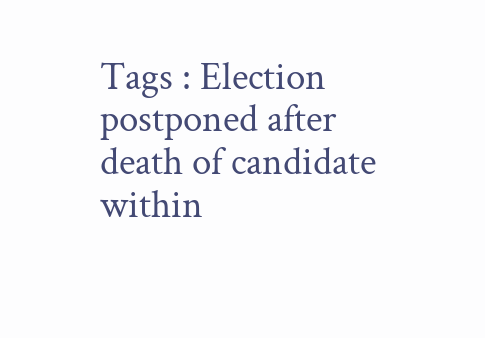Tags : Election postponed after death of candidate within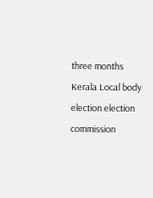three months Kerala Local body election election commission